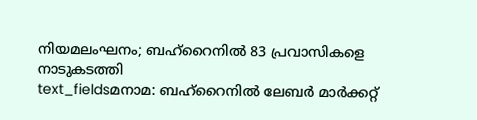നിയമലംഘനം; ബഹ്റൈനിൽ 83 പ്രവാസികളെ നാടുകടത്തി
text_fieldsമനാമ: ബഹ്റൈനിൽ ലേബർ മാർക്കറ്റ്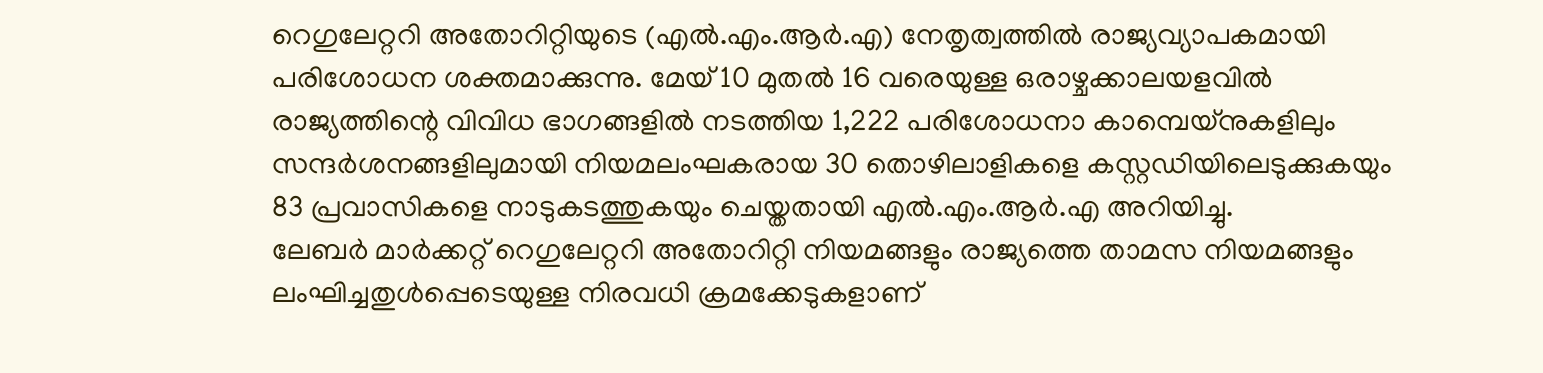റെഗുലേറ്ററി അതോറിറ്റിയുടെ (എൽ.എം.ആർ.എ) നേതൃത്വത്തിൽ രാജ്യവ്യാപകമായി പരിശോധന ശക്തമാക്കുന്നു. മേയ് 10 മുതൽ 16 വരെയുള്ള ഒരാഴ്ചക്കാലയളവിൽ രാജ്യത്തിന്റെ വിവിധ ഭാഗങ്ങളിൽ നടത്തിയ 1,222 പരിശോധനാ കാമ്പെയ്നുകളിലും സന്ദർശനങ്ങളിലുമായി നിയമലംഘകരായ 30 തൊഴിലാളികളെ കസ്റ്റഡിയിലെടുക്കുകയും 83 പ്രവാസികളെ നാടുകടത്തുകയും ചെയ്തതായി എൽ.എം.ആർ.എ അറിയിച്ചു.
ലേബർ മാർക്കറ്റ് റെഗുലേറ്ററി അതോറിറ്റി നിയമങ്ങളും രാജ്യത്തെ താമസ നിയമങ്ങളും ലംഘിച്ചതുൾപ്പെടെയുള്ള നിരവധി ക്രമക്കേടുകളാണ്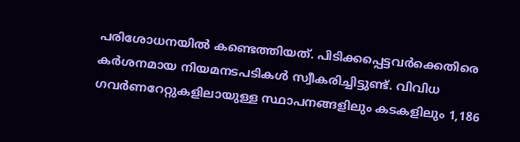പരിശോധനയിൽ കണ്ടെത്തിയത്. പിടിക്കപ്പെട്ടവർക്കെതിരെ കർശനമായ നിയമനടപടികൾ സ്വീകരിച്ചിട്ടുണ്ട്. വിവിധ ഗവർണറേറ്റുകളിലായുള്ള സ്ഥാപനങ്ങളിലും കടകളിലും 1,186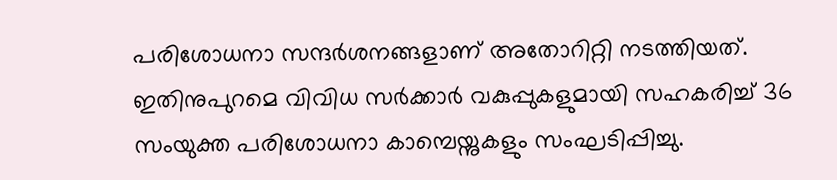പരിശോധനാ സന്ദർശനങ്ങളാണ് അതോറിറ്റി നടത്തിയത്. ഇതിനുപുറമെ വിവിധ സർക്കാർ വകുപ്പുകളുമായി സഹകരിച്ച് 36 സംയുക്ത പരിശോധനാ കാമ്പെയ്നുകളും സംഘടിപ്പിച്ചു.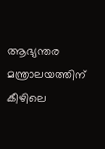ആഭ്യന്തര മന്ത്രാലയത്തിന് കീഴിലെ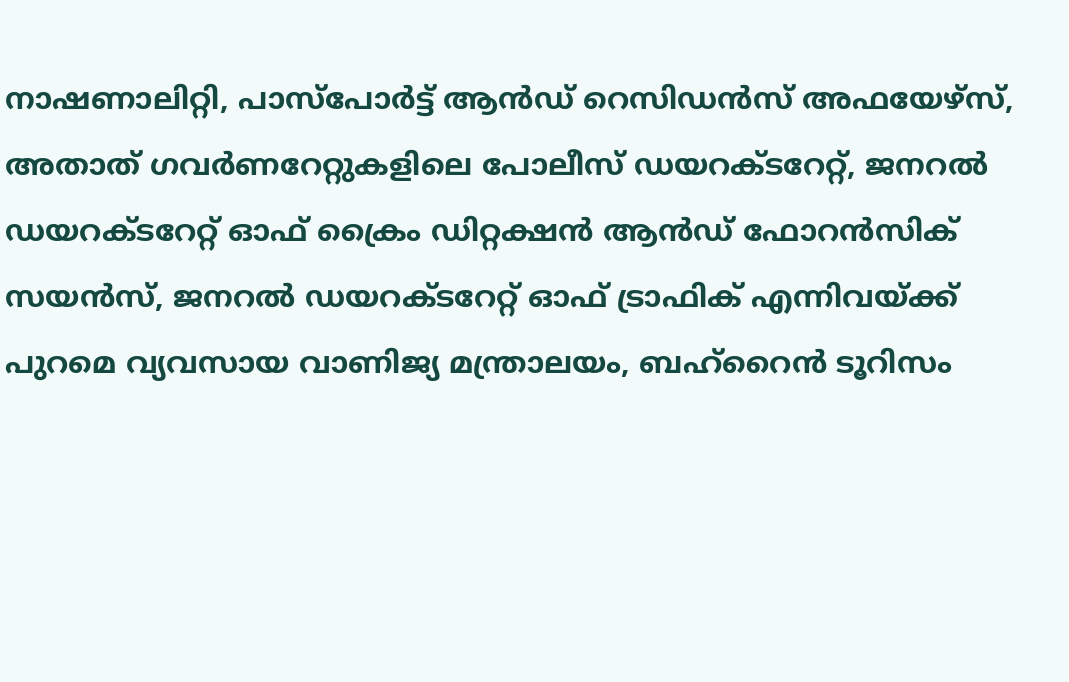നാഷണാലിറ്റി, പാസ്പോർട്ട് ആൻഡ് റെസിഡൻസ് അഫയേഴ്സ്, അതാത് ഗവർണറേറ്റുകളിലെ പോലീസ് ഡയറക്ടറേറ്റ്, ജനറൽ ഡയറക്ടറേറ്റ് ഓഫ് ക്രൈം ഡിറ്റക്ഷൻ ആൻഡ് ഫോറൻസിക് സയൻസ്, ജനറൽ ഡയറക്ടറേറ്റ് ഓഫ് ട്രാഫിക് എന്നിവയ്ക്ക് പുറമെ വ്യവസായ വാണിജ്യ മന്ത്രാലയം, ബഹ്റൈൻ ടൂറിസം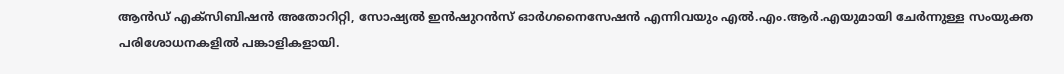ആൻഡ് എക്സിബിഷൻ അതോറിറ്റി, സോഷ്യൽ ഇൻഷുറൻസ് ഓർഗനൈസേഷൻ എന്നിവയും എൽ.എം.ആർ.എയുമായി ചേർന്നുള്ള സംയുക്ത പരിശോധനകളിൽ പങ്കാളികളായി.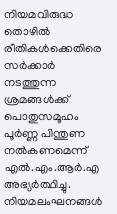നിയമവിരുദ്ധ തൊഴിൽ രീതികൾക്കെതിരെ സർക്കാർ നടത്തുന്ന ശ്രമങ്ങൾക്ക് പൊതുസമൂഹം പൂർണ്ണ പിന്തുണ നൽകണമെന്ന് എൽ.എം.ആർ.എ അഭ്യർത്ഥിച്ചു. നിയമലംഘനങ്ങൾ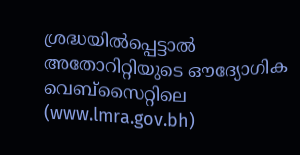ശ്രദ്ധയിൽപ്പെട്ടാൽ അതോറിറ്റിയുടെ ഔദ്യോഗിക വെബ്സൈറ്റിലെ (www.lmra.gov.bh)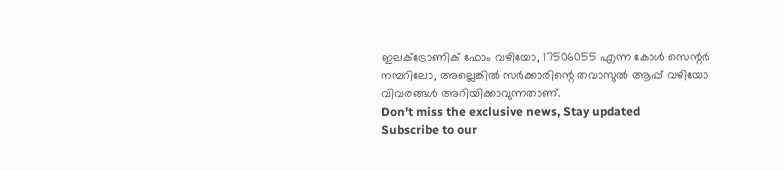ഇലക്ട്രോണിക് ഫോം വഴിയോ, 17506055 എന്ന കോൾ സെന്റർ നമ്പറിലോ, അല്ലെങ്കിൽ സർക്കാരിന്റെ തവാസുൽ ആപ്പ് വഴിയോ വിവരങ്ങൾ അറിയിക്കാവുന്നതാണ്.
Don't miss the exclusive news, Stay updated
Subscribe to our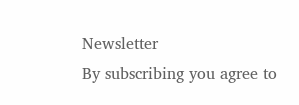Newsletter
By subscribing you agree to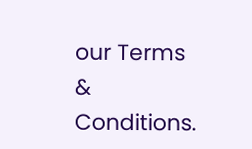our Terms & Conditions.